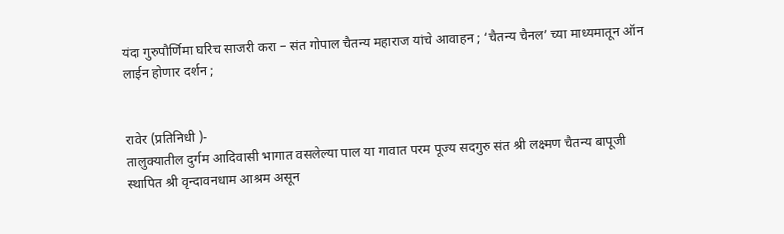यंदा गुरुपौर्णिमा घरिच साजरी करा – संत गोपाल चैतन्य महाराज यांचे आवाहन ; ‘चैतन्य चैनल’ च्या माध्यमातून ऑन लाईन होणार दर्शन ;


रावेर (प्रतिनिधी )-
तालुक्यातील दुर्गम आदिवासी भागात वसलेल्या पाल या गावात परम पूज्य सदगुरु संत श्री लक्ष्मण चैतन्य बापूजी स्थापित श्री वृन्दावनधाम आश्रम असून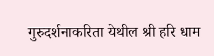गुरुदर्शनाकरिता येथील श्री हरि धाम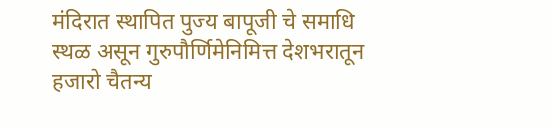मंदिरात स्थापित पुज्य बापूजी चे समाधि स्थळ असून गुरुपौर्णिमेनिमित्त देशभरातून हजारो चैतन्य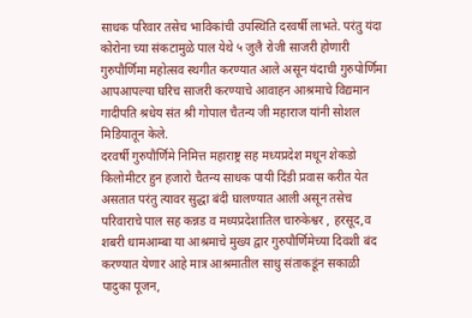साधक परिवार तसेच भाविकांची उपस्थिति दरवर्षी लाभते. परंतु यंदा कोरोना च्या संकटामुळे पाल येथे ५ जुलै रोजी साजरी होणारी गुरुपौर्णिमा महोत्सव स्थगीत करण्यात आले असून यंदाची गुरुपोर्णिमा आपआपल्या घरिच साजरी करण्याचे आवाहन आश्रमाचे विद्यमान गादीपति श्रधेय संत श्री गोपाल चैतन्य जी महाराज यांनी सोशल मिडियातून केले.
दरवर्षी गुरुपौर्णिमे निमित्त महाराष्ट्र सह मध्यप्रदेश मधून शेकडो किलोमीटर हुन हजारो चैतन्य साधक पायी दिंडी प्रवास करीत येत असतात परंतु त्यावर सुद्धा बंदी घालण्यात आली असून तसेच परिवाराचे पाल सह कन्नड व मध्यप्रदेशातिल चारुकेश्वर , हरसूद,व शबरी धामआम्बा या आश्रमाचे मुख्य द्वार गुरुपौर्णिमेच्या दिवशी बंद करण्यात येणार आहे मात्र आश्रमातील साधु संताकडूंन सकाळी पादुका पूजन,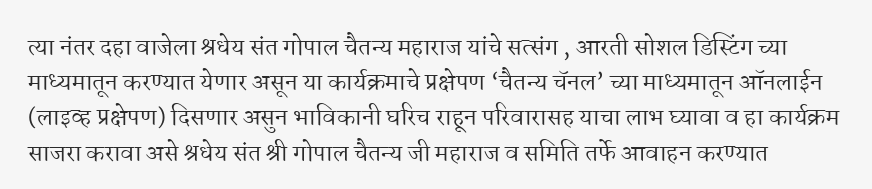त्या नंतर दहा वाजेला श्रधेय संत गोपाल चैतन्य महाराज यांचे सत्संग , आरती सोशल डिस्टिंग च्या माध्यमातून करण्यात येणार असून या कार्यक्रमाचे प्रक्षेपण ‘चैतन्य चॅनल’ च्या माध्यमातून ऑनलाईन (लाइव्ह प्रक्षेपण) दिसणार असुन भाविकानी घरिच राहून परिवारासह याचा लाभ घ्यावा व हा कार्यक्रम साजरा करावा असे श्रधेय संत श्री गोपाल चैतन्य जी महाराज व समिति तर्फे आवाहन करण्यात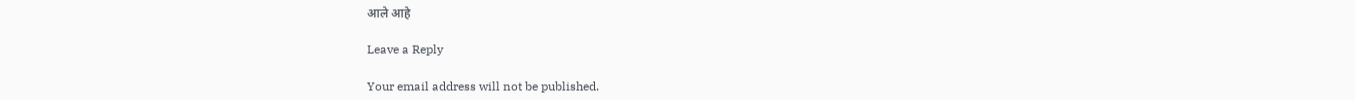आले आहे

Leave a Reply

Your email address will not be published.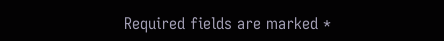Required fields are marked *